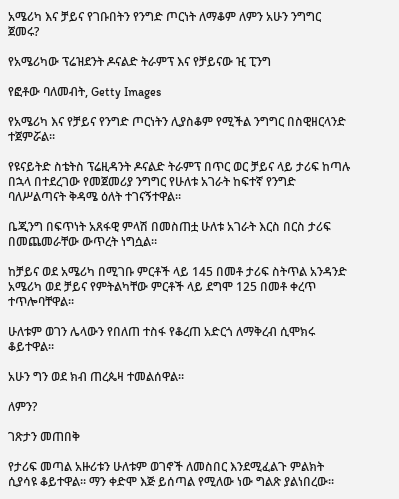አሜሪካ እና ቻይና የገቡበትን የንግድ ጦርነት ለማቆም ለምን አሁን ንግግር ጀመሩ?

የአሜሪካው ፕሬዝደንት ዶናልድ ትራምፕ እና የቻይናው ዢ ፒንግ

የፎቶው ባለመብት, Getty Images

የአሜሪካ እና የቻይና የንግድ ጦርነትን ሊያስቆም የሚችል ንግግር በስዊዘርላንድ ተጀምሯል።

የዩናይትድ ስቴትስ ፕሬዚዳንት ዶናልድ ትራምፕ በጥር ወር ቻይና ላይ ታሪፍ ከጣሉ በኋላ በተደረገው የመጀመሪያ ንግግር የሁለቱ አገራት ከፍተኛ የንግድ ባለሥልጣናት ቅዳሜ ዕለት ተገናኝተዋል።

ቤጂንግ በፍጥነት አጸፋዊ ምላሽ በመስጠቷ ሁለቱ አገራት እርስ በርስ ታሪፍ በመጨመራቸው ውጥረት ነግሷል።

ከቻይና ወደ አሜሪካ በሚገቡ ምርቶች ላይ 145 በመቶ ታሪፍ ስትጥል አንዳንድ አሜሪካ ወደ ቻይና የምትልካቸው ምርቶች ላይ ደግሞ 125 በመቶ ቀረጥ ተጥሎባቸዋል።

ሁለቱም ወገን ሌላውን የበለጠ ተስፋ የቆረጠ አድርጎ ለማቅረብ ሲሞክሩ ቆይተዋል።

አሁን ግን ወደ ክብ ጠረጴዛ ተመልሰዋል።

ለምን?

ገጽታን መጠበቅ

የታሪፍ መጣል አዙሪቱን ሁለቱም ወገኖች ለመስበር እንደሚፈልጉ ምልክት ሲያሳዩ ቆይተዋል። ማን ቀድሞ እጅ ይሰጣል የሚለው ነው ግልጽ ያልነበረው።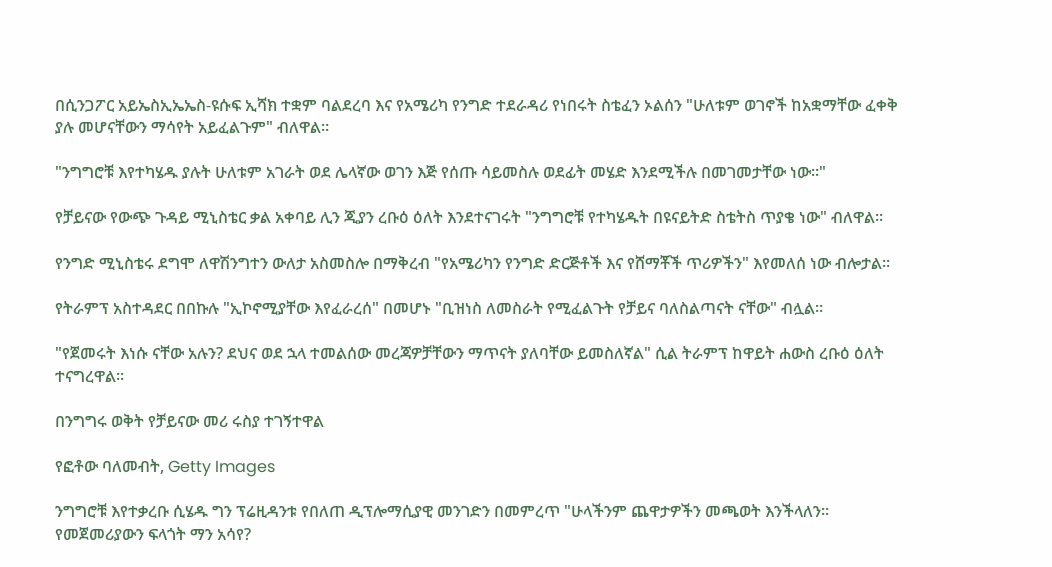በሲንጋፖር አይኤስኢኤኤስ-ዩሱፍ ኢሻክ ተቋም ባልደረባ እና የአሜሪካ የንግድ ተደራዳሪ የነበሩት ስቴፈን ኦልሰን "ሁለቱም ወገኖች ከአቋማቸው ፈቀቅ ያሉ መሆናቸውን ማሳየት አይፈልጉም" ብለዋል።

"ንግግሮቹ እየተካሄዱ ያሉት ሁለቱም አገራት ወደ ሌላኛው ወገን እጅ የሰጡ ሳይመስሉ ወደፊት መሄድ እንደሚችሉ በመገመታቸው ነው።"

የቻይናው የውጭ ጉዳይ ሚኒስቴር ቃል አቀባይ ሊን ጂያን ረቡዕ ዕለት እንደተናገሩት "ንግግሮቹ የተካሄዱት በዩናይትድ ስቴትስ ጥያቄ ነው" ብለዋል።

የንግድ ሚኒስቴሩ ደግሞ ለዋሽንግተን ውለታ አስመስሎ በማቅረብ "የአሜሪካን የንግድ ድርጅቶች እና የሸማቾች ጥሪዎችን" እየመለሰ ነው ብሎታል።

የትራምፕ አስተዳደር በበኩሉ "ኢኮኖሚያቸው እየፈራረሰ" በመሆኑ "ቢዝነስ ለመስራት የሚፈልጉት የቻይና ባለስልጣናት ናቸው" ብሏል።

"የጀመሩት እነሱ ናቸው አሉን? ደህና ወደ ኋላ ተመልሰው መረጃዎቻቸውን ማጥናት ያለባቸው ይመስለኛል" ሲል ትራምፕ ከዋይት ሐውስ ረቡዕ ዕለት ተናግረዋል።

በንግግሩ ወቅት የቻይናው መሪ ሩስያ ተገኝተዋል

የፎቶው ባለመብት, Getty Images

ንግግሮቹ እየተቃረቡ ሲሄዱ ግን ፕሬዚዳንቱ የበለጠ ዲፕሎማሲያዊ መንገድን በመምረጥ "ሁላችንም ጨዋታዎችን መጫወት እንችላለን። የመጀመሪያውን ፍላጎት ማን አሳየ?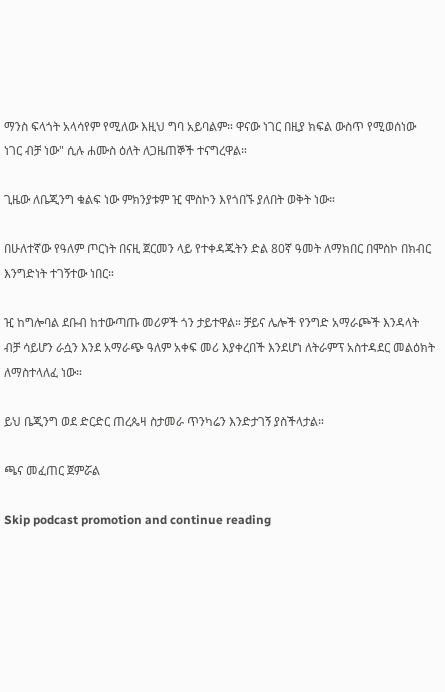ማንስ ፍላጎት አላሳየም የሚለው እዚህ ግባ አይባልም። ዋናው ነገር በዚያ ክፍል ውስጥ የሚወሰነው ነገር ብቻ ነው" ሲሉ ሐሙስ ዕለት ለጋዜጠኞች ተናግረዋል።

ጊዜው ለቤጂንግ ቁልፍ ነው ምክንያቱም ዢ ሞስኮን እየጎበኙ ያለበት ወቅት ነው።

በሁለተኛው የዓለም ጦርነት በናዚ ጀርመን ላይ የተቀዳጁትን ድል 80ኛ ዓመት ለማክበር በሞስኮ በክብር እንግድነት ተገኝተው ነበር።

ዢ ከግሎባል ደቡብ ከተውጣጡ መሪዎች ጎን ታይተዋል። ቻይና ሌሎች የንግድ አማራጮች እንዳላት ብቻ ሳይሆን ራሷን እንደ አማራጭ ዓለም አቀፍ መሪ እያቀረበች እንደሆነ ለትራምፕ አስተዳደር መልዕክት ለማስተላለፈ ነው።

ይህ ቤጂንግ ወደ ድርድር ጠረጴዛ ስታመራ ጥንካሬን እንድታገኝ ያስችላታል።

ጫና መፈጠር ጀምሯል

Skip podcast promotion and continue reading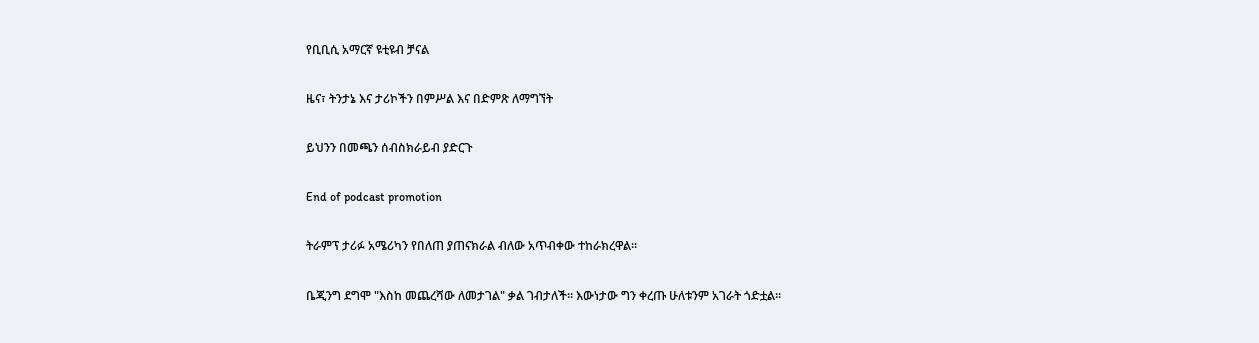የቢቢሲ አማርኛ ዩቲዩብ ቻናል

ዜና፣ ትንታኔ እና ታሪኮችን በምሥል እና በድምጽ ለማግኘት

ይህንን በመጫን ሰብስክራይብ ያድርጉ

End of podcast promotion

ትራምፕ ታሪፉ አሜሪካን የበለጠ ያጠናክራል ብለው አጥብቀው ተከራክረዋል።

ቤጂንግ ደግሞ "እስከ መጨረሻው ለመታገል" ቃል ገብታለች። እውነታው ግን ቀረጡ ሁለቱንም አገራት ጎድቷል።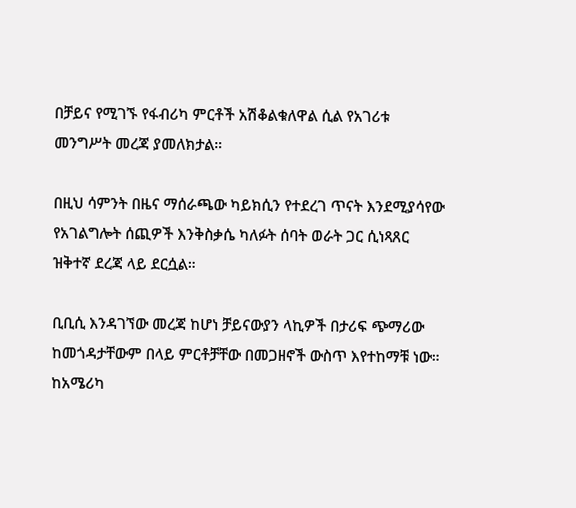በቻይና የሚገኙ የፋብሪካ ምርቶች አሽቆልቁለዋል ሲል የአገሪቱ መንግሥት መረጃ ያመለክታል።

በዚህ ሳምንት በዜና ማሰራጫው ካይክሲን የተደረገ ጥናት እንደሚያሳየው የአገልግሎት ሰጪዎች እንቅስቃሴ ካለፉት ሰባት ወራት ጋር ሲነጻጸር ዝቅተኛ ደረጃ ላይ ደርሷል።

ቢቢሲ እንዳገኘው መረጃ ከሆነ ቻይናውያን ላኪዎች በታሪፍ ጭማሪው ከመጎዳታቸውም በላይ ምርቶቻቸው በመጋዘኖች ውስጥ እየተከማቹ ነው። ከአሜሪካ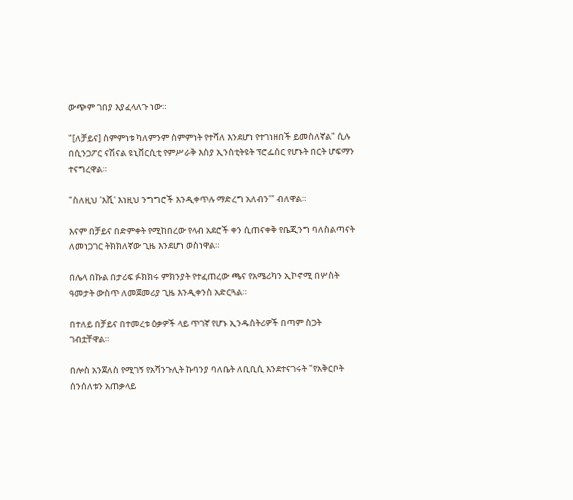ውጭም ገበያ እያፈላለጉ ነው።

"[ለቻይና] ስምምነቱ ካለምንም ስምምነት የተሻለ እንደሆነ የተገነዘበች ይመስለኛል" ሲሉ በሲንጋፖር ናሽናል ዩኒቨርሲቲ የምሥራቅ እስያ ኢንስቲትዩት ፕሮፌሰር የሆኑት በርት ሆፍማን ተናግረዋል።

"ስለዚህ 'እሺ' እነዚህ ንግግሮች እንዲቀጥሉ ማድረግ አለብን'" ብለዋል።

እናም በቻይና በድምቀት የሚከበረው የላብ አደሮች ቀን ሲጠናቀቅ የቤጂንግ ባለስልጣናት ለመነጋገር ትክክለኛው ጊዜ እንደሆነ ወስነዋል።

በሌላ በኩል በታሪፍ ፉክክሩ ምክንያት የተፈጠረው ጫና የአሜሪካን ኢኮኖሚ በሦስት ዓመታት ውስጥ ለመጀመሪያ ጊዜ እንዲቀንስ አድርጓል።

በተለይ በቻይና በተመረቱ ዕቃዎች ላይ ጥገኛ የሆኑ ኢንዱስትሪዎች በጣም ስጋት ገብቷቸዋል።

በሎስ አንጀለስ የሚገኝ የአሻንጉሊት ኩባንያ ባለቤት ለቢቢሲ እንደተናገሩት "የአቅርቦት ሰንሰለቱን አጠቃላይ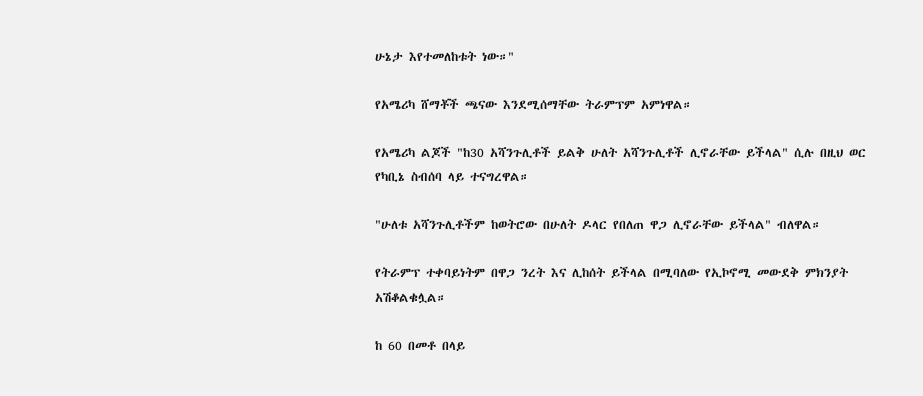ሁኔታ እየተመለከቱት ነው።"

የአሜሪካ ሸማቾች ጫናው እንደሚሰማቸው ትራምፕም አምነዋል።

የአሜሪካ ልጆች "ከ30 አሻንጉሊቶች ይልቅ ሁለት አሻንጉሊቶች ሊኖራቸው ይችላል" ሲሉ በዚህ ወር የካቢኔ ስብሰባ ላይ ተናግረዋል።

"ሁለቱ አሻንጉሊቶችም ከወትሮው በሁለት ዶላር የበለጠ ዋጋ ሊኖራቸው ይችላል" ብለዋል።

የትራምፕ ተቀባይነትም በዋጋ ንረት እና ሊከሰት ይችላል በሚባለው የኢኮኖሚ መውደቅ ምክንያት አሽቆልቁሏል።

ከ 60 በመቶ በላይ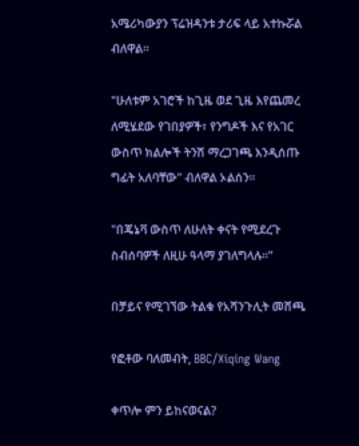አሜሪካውያን ፕሬዝዳንቱ ታሪፍ ላይ አተኩሯል ብለዋል።

"ሁለቱም አገሮች ከጊዜ ወደ ጊዜ እየጨመረ ለሚሄደው የገበያዎች፣ የንግዶች እና የአገር ውስጥ ክልሎች ትንሽ ማረጋገጫ እንዲሰጡ ግፊት አለባቸው" ብለዋል ኦልሰን።

"በጄኔቫ ውስጥ ለሁለት ቀናት የሚደረጉ ስብሰባዎች ለዚሁ ዓላማ ያገለግላሉ።"

በቻይና የሚገኘው ትልቁ የአሻንጉሊት መሸጫ

የፎቶው ባለመብት, BBC/Xiqing Wang

ቀጥሎ ምን ይከናወናል?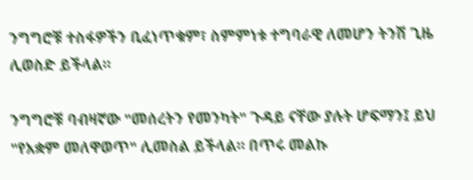ንግግሮቹ ተስፋዎችን ቢፈነጥቁም፣ ስምምነቱ ተግባራዊ ለመሆን ትንሽ ጊዜ ሊወስድ ይችላል።

ንግግሮቹ ባብዛኛው "መሰረትን የመንካት" ጉዳይ ናቸው ያሉት ሆፍማን፤ ይህ "የአቋም መለዋወጥ" ሊመስል ይችላል። በጥሩ መልኩ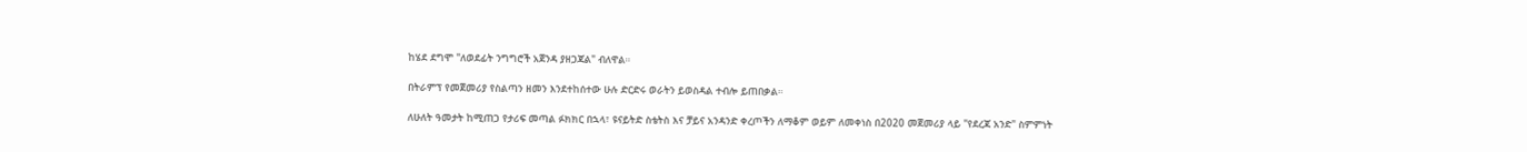ከሄደ ደግሞ "ለወደፊት ንግግሮች አጀንዳ ያዘጋጃል" ብለዋል።

በትራምፕ የመጀመሪያ የስልጣን ዘመን እንደተከሰተው ሁሉ ድርድሩ ወራትን ይወስዳል ተብሎ ይጠበቃል።

ለሁለት ዓመታት ከሚጠጋ የታሪፍ መጣል ፉክክር በኋላ፣ ዩናይትድ ስቴትስ እና ቻይና አንዳንድ ቀረጦችን ለማቆም ወይም ለመቀነስ በ2020 መጀመሪያ ላይ "የደረጃ አንድ" ስምምነት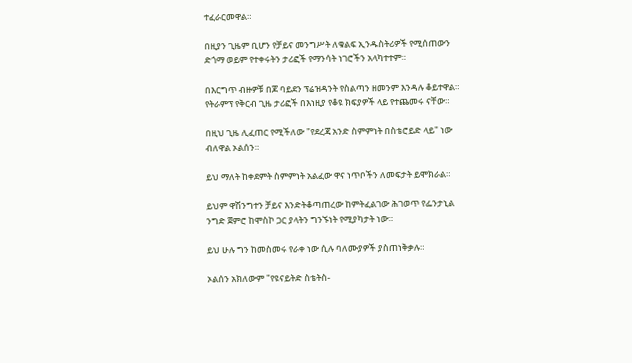ተፈራርመዋል።

በዚያን ጊዜም ቢሆን የቻይና መንግሥት ለቁልፍ ኢንዱስትሪዎች የሚሰጠውን ድጎማ ወይም የተቀሩትን ታሪፎች የማንሳት ነገሮችን አላካተተም።

በእርግጥ ብዙዎቹ በጆ ባይደን ፕሬዝዳንት የስልጣን ዘመንም እንዳሉ ቆይተዋል። የትራምፕ የቅርብ ጊዜ ታሪፎች በእነዚያ የቆዩ ክፍያዎች ላይ የተጨመሩ ናቸው።

በዚህ ጊዜ ሊፈጠር የሚችለው "የደረጃ አንድ ስምምነት በስቴሮይድ ላይ" ነው ብለዋል ኦልሰን።

ይህ ማለት ከቀደምት ስምምነት አልፈው ዋና ነጥቦችን ለመፍታት ይሞክራል።

ይህም ዋሽንግተን ቻይና እንድትቆጣጠረው ከምትፈልገው ሕገወጥ የፌንታኒል ንግድ ጀምሮ ከሞስኮ ጋር ያላትን ግንኙነት የሚያካታት ነው።

ይህ ሁሉ ግን ከመስመሩ የራቀ ነው ሲሉ ባለሙያዎች ያስጠነቅቃሉ።

ኦልሰን አክለውም "የዩናይትድ ስቴትስ-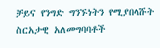ቻይና የንግድ ግንኙነትን የሚያበላሹት ስርአታዊ አለመግባባቶች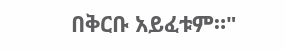በቅርቡ አይፈቱም።"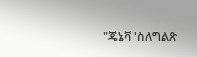"ጄኔቫ 'ስለግልጽ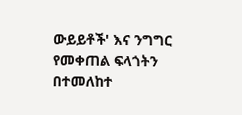ውይይቶች' እና ንግግር የመቀጠል ፍላጎትን በተመለከተ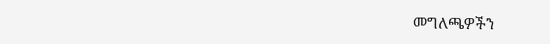መግለጫዎችን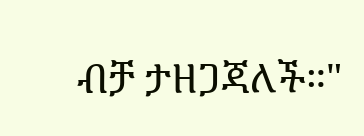ብቻ ታዘጋጃለች።"